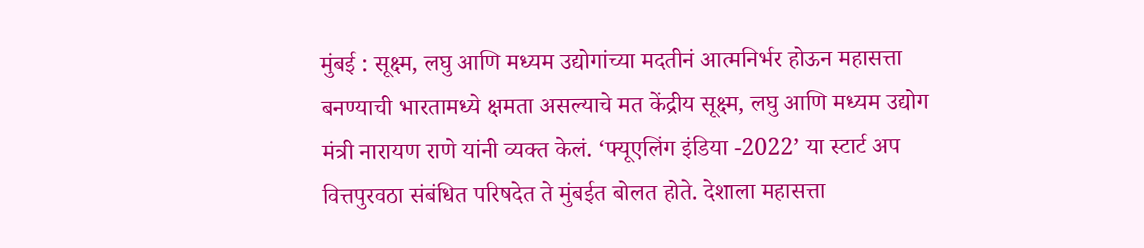मुंबई : सूक्ष्म, लघु आणि मध्यम उद्योगांच्या मदतीनं आत्मनिर्भर होऊन महासत्ता बनण्याची भारतामध्ये क्षमता असल्याचे मत केंद्रीय सूक्ष्म, लघु आणि मध्यम उद्योग मंत्री नारायण राणे यांनी व्यक्त केलं. ‘फ्यूएलिंग इंडिया -2022’ या स्टार्ट अप वित्तपुरवठा संबंधित परिषदेत ते मुंबईत बोलत होते. देशाला महासत्ता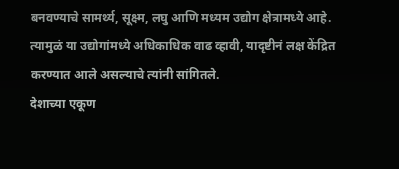बनवण्याचे सामर्थ्य, सूक्ष्म, लघु आणि मध्यम उद्योग क्षेत्रामध्ये आहे. त्यामुळं या उद्योगांमध्ये अधिकाधिक वाढ व्हावी, यादृष्टीनं लक्ष केंद्रित करण्यात आले असल्याचे त्यांनी सांगितले.
देशाच्या एकूण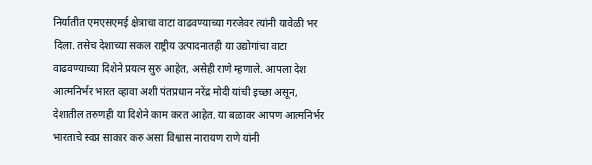निर्यातीत एमएसएमई क्षेत्राचा वाटा वाढवण्याच्या गरजेवर त्यांनी यावेळी भर दिला. तसेच देशाच्या सकल राष्ट्रीय उत्पादनातही या उद्योगांचा वाटा वाढवण्याच्या दिशेने प्रयत्न सुरु आहेत, असेही राणे म्हणाले. आपला देश आत्मनिर्भर भारत व्हावा अशी पंतप्रधान नरेंद्र मोदी यांची इच्छा असून, देशातील तरुणही या दिशेने काम करत आहेत. या बळावर आपण आत्मनिर्भर भारताचे स्वप्न साकार करु असा विश्वास नारायण राणे यांनी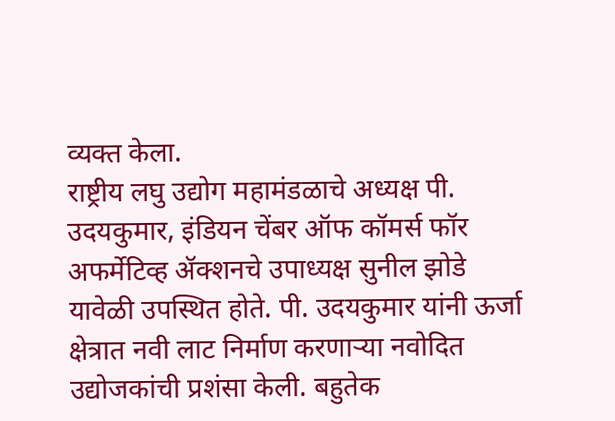व्यक्त केला.
राष्ट्रीय लघु उद्योग महामंडळाचे अध्यक्ष पी. उदयकुमार, इंडियन चेंबर ऑफ कॉमर्स फॉर अफर्मेटिव्ह ॲक्शनचे उपाध्यक्ष सुनील झोडे यावेळी उपस्थित होते. पी. उदयकुमार यांनी ऊर्जा क्षेत्रात नवी लाट निर्माण करणाऱ्या नवोदित उद्योजकांची प्रशंसा केली. बहुतेक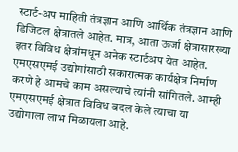स्टार्ट-अप माहिती तंत्रज्ञान आणि आर्थिक तंत्रज्ञान आणि डिजिटल क्षेत्रातले आहेत. मात्र, आता ऊर्जा क्षेत्रासारख्या इतर विविध क्षेत्रांमधून अनेक स्टार्टअप येत आहेत. एमएसएमई उद्योगांसाठी सकारात्मक कार्यक्षेत्र निर्माण करणे हे आमचे काम असल्याचे त्यांनी सांगितले. आम्ही एमएसएमई क्षेत्रात विविध बदल केले त्याचा या उद्योगाला लाभ मिळायला आहे.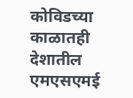कोविडच्या काळातही देशातील एमएसएमई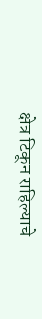क्षेत्र टिकून राहिल्याचे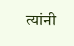त्यांनी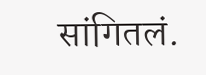सांगितलं.